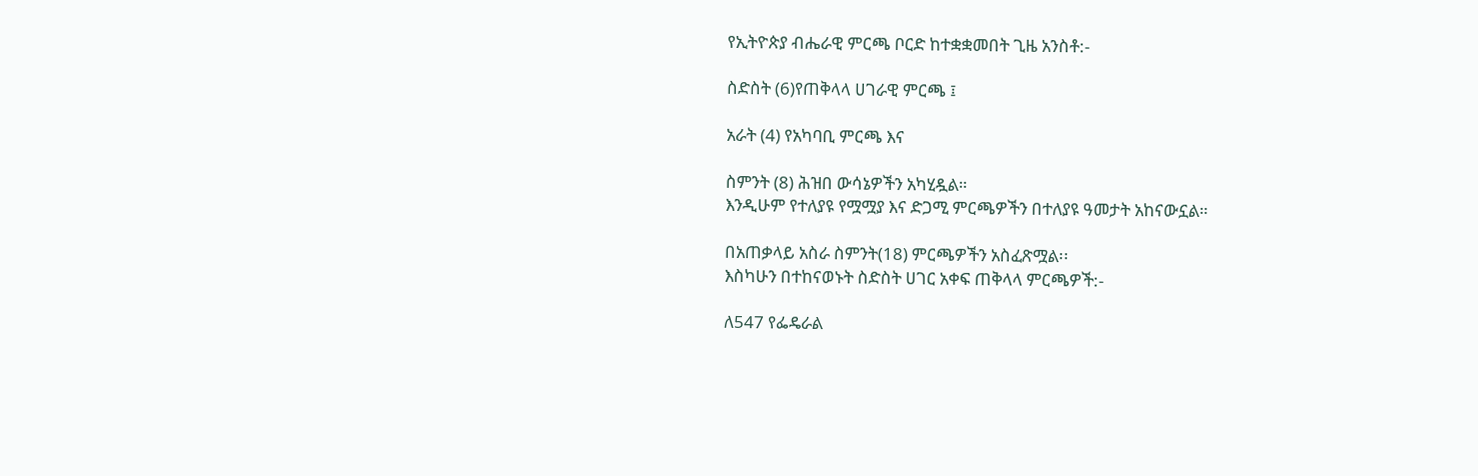የኢትዮጵያ ብሔራዊ ምርጫ ቦርድ ከተቋቋመበት ጊዜ አንስቶ:-

ስድስት (6)የጠቅላላ ሀገራዊ ምርጫ ፤

አራት (4) የአካባቢ ምርጫ እና

ስምንት (8) ሕዝበ ውሳኔዎችን አካሂዷል።
እንዲሁም የተለያዩ የሟሟያ እና ድጋሚ ምርጫዎችን በተለያዩ ዓመታት አከናውኗል።

በአጠቃላይ አስራ ስምንት(18) ምርጫዎችን አስፈጽሟል፡፡
እስካሁን በተከናወኑት ስድስት ሀገር አቀፍ ጠቅላላ ምርጫዎች:-

ለ547 የፌዴራል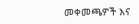መቀመጫዎች እና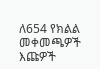ለ654 የክልል መቀመጫዎች እጩዎች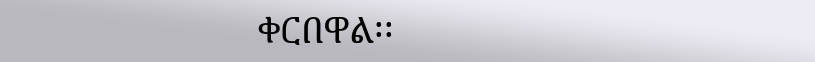ቀርበዋል፡፡